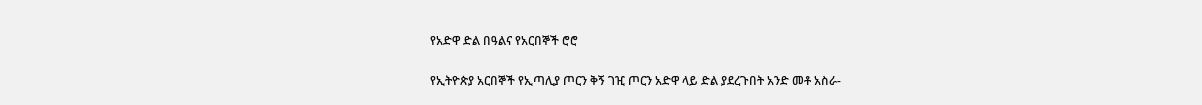የአድዋ ድል በዓልና የአርበኞች ሮሮ

የኢትዮጵያ አርበኞች የኢጣሊያ ጦርን ቅኝ ገዢ ጦርን አድዋ ላይ ድል ያደረጉበት አንድ መቶ አስራ-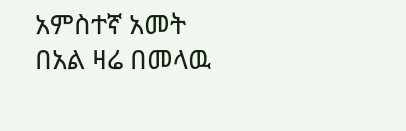አምስተኛ አመት በአል ዛሬ በመላዉ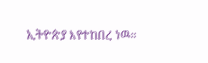ኢትዮጵያ እየተከበረ ነዉ።